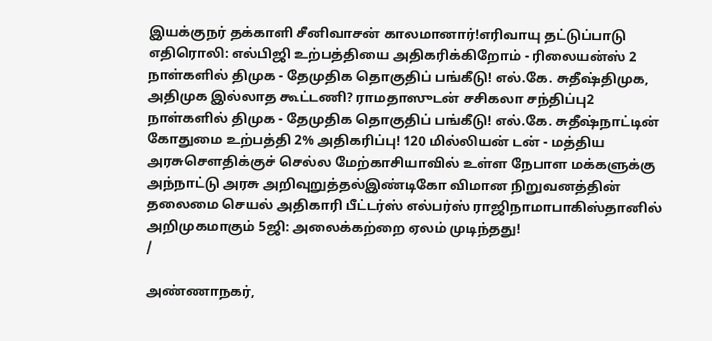இயக்குநர் தக்காளி சீனிவாசன் காலமானார்!எரிவாயு தட்டுப்பாடு எதிரொலி: எல்பிஜி உற்பத்தியை அதிகரிக்கிறோம் - ரிலையன்ஸ் 2 நாள்களில் திமுக - தேமுதிக தொகுதிப் பங்கீடு! எல்.கே. சுதீஷ்திமுக, அதிமுக இல்லாத கூட்டணி? ராமதாஸுடன் சசிகலா சந்திப்பு2 நாள்களில் திமுக - தேமுதிக தொகுதிப் பங்கீடு! எல்.கே. சுதீஷ்நாட்டின் கோதுமை உற்பத்தி 2% அதிகரிப்பு! 120 மில்லியன் டன் - மத்திய அரசுசௌதிக்குச் செல்ல மேற்காசியாவில் உள்ள நேபாள மக்களுக்கு அந்நாட்டு அரசு அறிவுறுத்தல்இண்டிகோ விமான நிறுவனத்தின் தலைமை செயல் அதிகாரி பீட்டர்ஸ் எல்பர்ஸ் ராஜிநாமாபாகிஸ்தானில் அறிமுகமாகும் 5ஜி: அலைக்கற்றை ஏலம் முடிந்தது!
/

அண்ணாநகர்,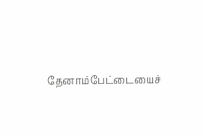தேனாம்பேட்டையைச்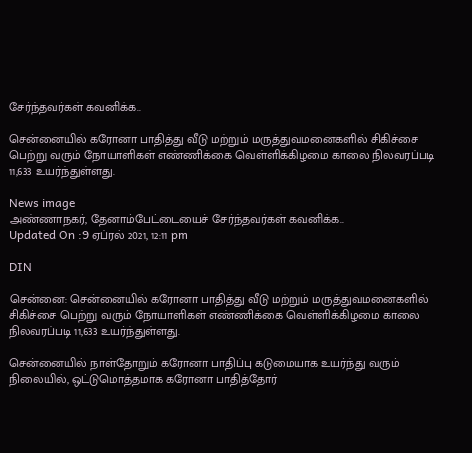சேர்ந்தவர்கள் கவனிக்க..

சென்னையில் கரோனா பாதித்து வீடு மற்றும் மருத்துவமனைகளில் சிகிச்சை பெற்று வரும் நோயாளிகள் எண்ணிக்கை வெள்ளிக்கிழமை காலை நிலவரப்படி 11,633 உயர்ந்துள்ளது.

News image
அண்ணாநகர், தேனாம்பேட்டையைச் சேர்ந்தவர்கள் கவனிக்க..
Updated On :9 ஏப்ரல் 2021, 12:11 pm

DIN

சென்னை: சென்னையில் கரோனா பாதித்து வீடு மற்றும் மருத்துவமனைகளில் சிகிச்சை பெற்று வரும் நோயாளிகள் எண்ணிக்கை வெள்ளிக்கிழமை காலை நிலவரப்படி 11,633 உயர்ந்துள்ளது.

சென்னையில் நாள்தோறும் கரோனா பாதிப்பு கடுமையாக உயர்ந்து வரும் நிலையில், ஒட்டுமொத்தமாக கரோனா பாதித்தோர்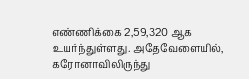எண்ணிக்கை 2,59,320 ஆக உயர்ந்துள்ளது. அதேவேளையில், கரோனாவிலிருந்து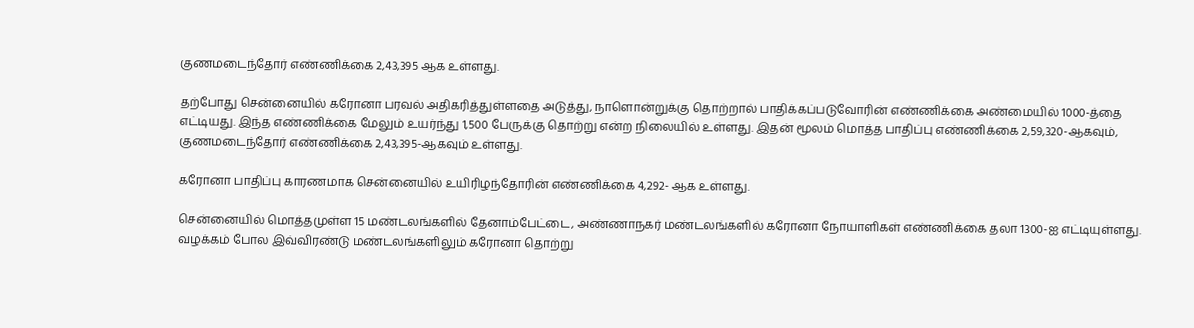குணமடைந்தோர் எண்ணிக்கை 2,43,395 ஆக உள்ளது.

தற்போது சென்னையில் கரோனா பரவல் அதிகரித்துள்ளதை அடுத்து, நாளொன்றுக்கு தொற்றால் பாதிக்கப்படுவோரின் எண்ணிக்கை அண்மையில் 1000-த்தை எட்டியது. இந்த எண்ணிக்கை மேலும் உயர்ந்து 1,500 பேருக்கு தொற்று என்ற நிலையில் உள்ளது. இதன் மூலம் மொத்த பாதிப்பு எண்ணிக்கை 2,59,320-ஆகவும், குணமடைந்தோர் எண்ணிக்கை 2,43,395-ஆகவும் உள்ளது.

கரோனா பாதிப்பு காரணமாக சென்னையில் உயிரிழந்தோரின் எண்ணிக்கை 4,292- ஆக உள்ளது.

சென்னையில் மொத்தமுள்ள 15 மண்டலங்களில் தேனாம்பேட்டை, அண்ணாநகர் மண்டலங்களில் கரோனா நோயாளிகள் எண்ணிக்கை தலா 1300-ஐ எட்டியுள்ளது.  வழக்கம் போல இவ்விரண்டு மண்டலங்களிலும் கரோனா தொற்று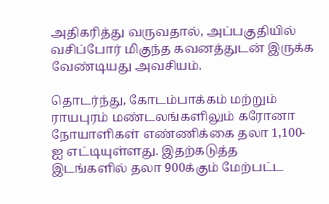அதிகரித்து வருவதால், அப்பகுதியில் வசிப்போர் மிகுந்த கவனத்துடன் இருக்க வேண்டியது அவசியம்.

தொடர்ந்து, கோடம்பாக்கம் மற்றும் ராயபுரம் மண்டலங்களிலும் கரோனா நோயாளிகள் எண்ணிக்கை தலா 1,100-ஐ எட்டியுள்ளது. இதற்கடுத்த இடங்களில் தலா 900க்கும் மேற்பட்ட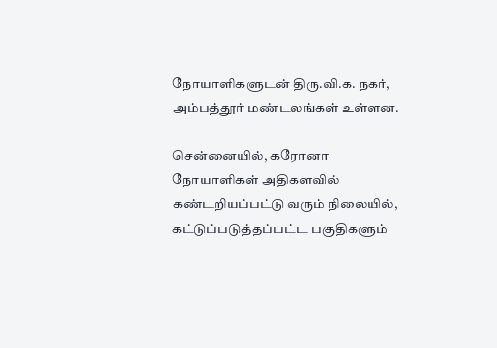நோயாளிகளுடன் திரு.வி.க. நகர், அம்பத்தூர் மண்டலங்கள் உள்ளன.

சென்னையில், கரோனா நோயாளிகள் அதிகளவில் கண்டறியப்பட்டு வரும் நிலையில், கட்டுப்படுத்தப்பட்ட பகுதிகளும்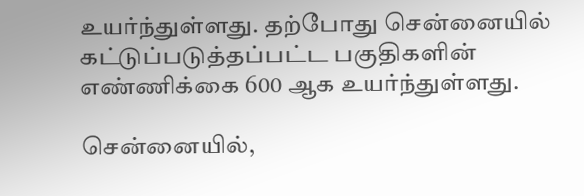உயர்ந்துள்ளது. தற்போது சென்னையில் கட்டுப்படுத்தப்பட்ட பகுதிகளின் எண்ணிக்கை 600 ஆக உயர்ந்துள்ளது.

சென்னையில்,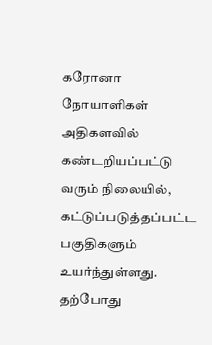கரோனா நோயாளிகள் அதிகளவில் கண்டறியப்பட்டு வரும் நிலையில், கட்டுப்படுத்தப்பட்ட பகுதிகளும் உயர்ந்துள்ளது. தற்போது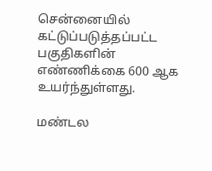சென்னையில் கட்டுப்படுத்தப்பட்ட பகுதிகளின் எண்ணிக்கை 600 ஆக உயர்ந்துள்ளது.

மண்டல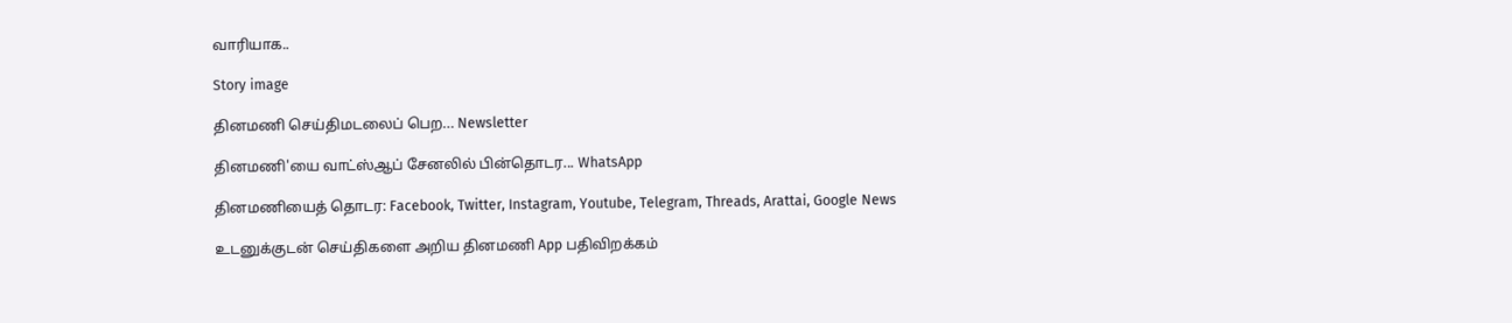வாரியாக..

Story image

தினமணி செய்திமடலைப் பெற... Newsletter

தினமணி'யை வாட்ஸ்ஆப் சேனலில் பின்தொடர... WhatsApp

தினமணியைத் தொடர: Facebook, Twitter, Instagram, Youtube, Telegram, Threads, Arattai, Google News

உடனுக்குடன் செய்திகளை அறிய தினமணி App பதிவிறக்கம்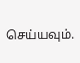செய்யவும்.